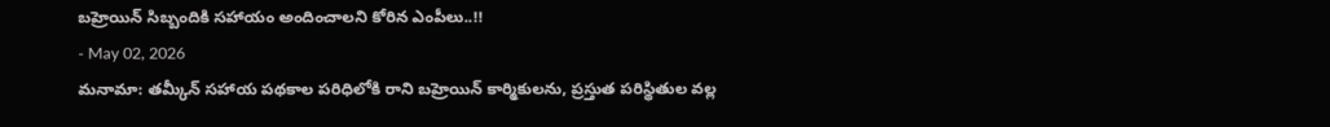బహ్రెయిన్ సిబ్బందికి సహాయం అందించాలని కోరిన ఎంపీలు..!!
- May 02, 2026
మనామా: తమ్కీన్ సహాయ పథకాల పరిధిలోకి రాని బహ్రెయిన్ కార్మికులను, ప్రస్తుత పరిస్థితుల వల్ల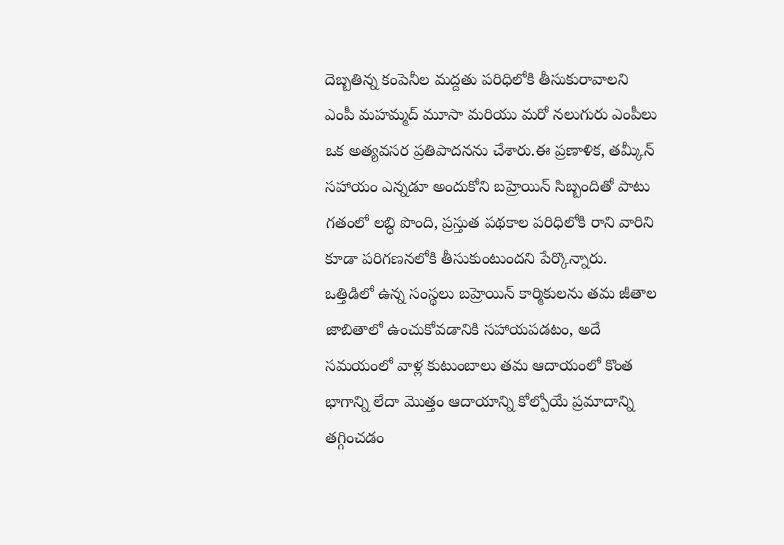దెబ్బతిన్న కంపెనీల మద్దతు పరిధిలోకి తీసుకురావాలని ఎంపీ మహమ్మద్ మూసా మరియు మరో నలుగురు ఎంపీలు ఒక అత్యవసర ప్రతిపాదనను చేశారు.ఈ ప్రణాళిక, తమ్కీన్ సహాయం ఎన్నడూ అందుకోని బహ్రెయిన్ సిబ్బందితో పాటు గతంలో లబ్ధి పొంది, ప్రస్తుత పథకాల పరిధిలోకి రాని వారిని కూడా పరిగణనలోకి తీసుకుంటుందని పేర్కొన్నారు.
ఒత్తిడిలో ఉన్న సంస్థలు బహ్రెయిన్ కార్మికులను తమ జీతాల జాబితాలో ఉంచుకోవడానికి సహాయపడటం, అదే సమయంలో వాళ్ల కుటుంబాలు తమ ఆదాయంలో కొంత భాగాన్ని లేదా మొత్తం ఆదాయాన్ని కోల్పోయే ప్రమాదాన్ని తగ్గించడం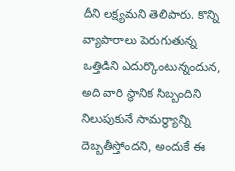దీని లక్ష్యమని తెలిపారు. కొన్ని వ్యాపారాలు పెరుగుతున్న ఒత్తిడిని ఎదుర్కొంటున్నందున, అది వారి స్థానిక సిబ్బందిని నిలుపుకునే సామర్థ్యాన్ని దెబ్బతీస్తోందని, అందుకే ఈ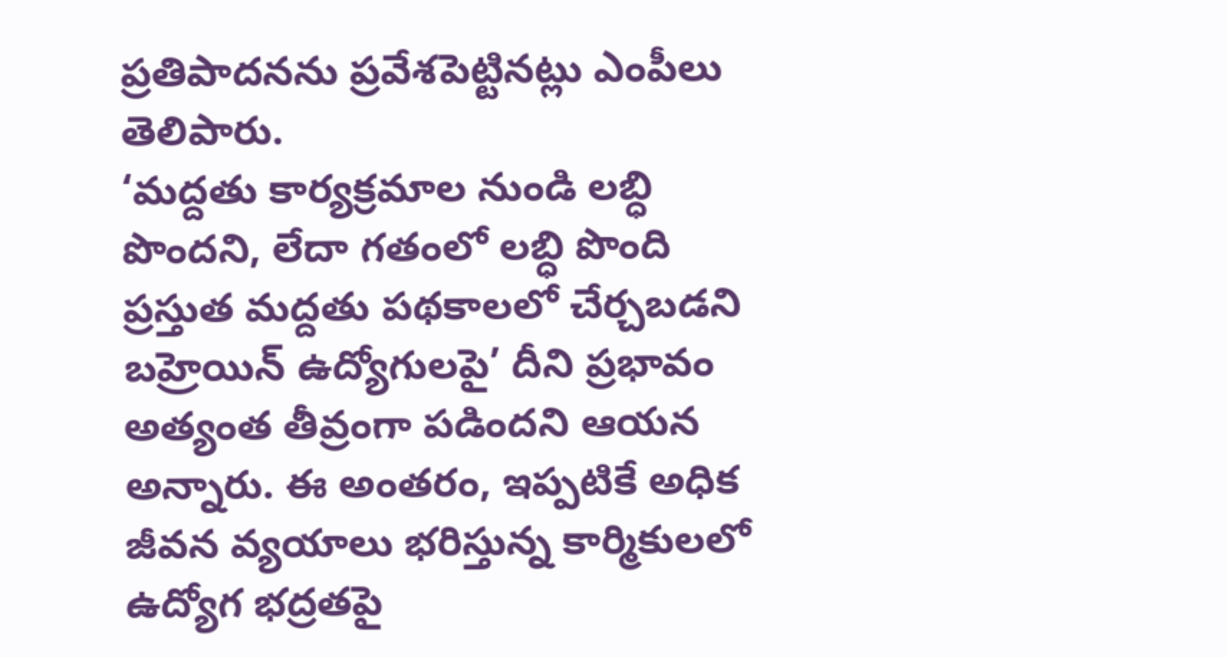ప్రతిపాదనను ప్రవేశపెట్టినట్లు ఎంపీలు తెలిపారు.
‘మద్దతు కార్యక్రమాల నుండి లబ్ధి పొందని, లేదా గతంలో లబ్ధి పొంది ప్రస్తుత మద్దతు పథకాలలో చేర్చబడని బహ్రెయిన్ ఉద్యోగులపై’ దీని ప్రభావం అత్యంత తీవ్రంగా పడిందని ఆయన అన్నారు. ఈ అంతరం, ఇప్పటికే అధిక జీవన వ్యయాలు భరిస్తున్న కార్మికులలో ఉద్యోగ భద్రతపై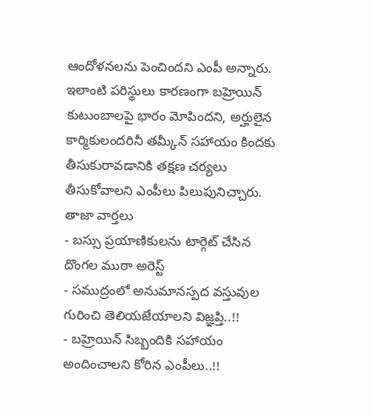ఆందోళనలను పెంచిందని ఎంపీ అన్నారు. ఇలాంటి పరిస్థులు కారణంగా బహ్రెయిన్ కుటుంబాలపై భారం మోపిందని, అర్హులైన కార్మికులందరినీ తమ్కీన్ సహాయం కిందకు తీసుకురావడానికి తక్షణ చర్యలు తీసుకోవాలని ఎంపీలు పిలుపునిచ్చారు.
తాజా వార్తలు
- బస్సు ప్రయాణికులను టార్గెట్ చేసిన దొంగల ముఠా అరెస్ట్
- సముద్రంలో అనుమానస్పద వస్తువుల గురించి తెలియజేయాలని విజ్ఞప్తి..!!
- బహ్రెయిన్ సిబ్బందికి సహాయం అందించాలని కోరిన ఎంపీలు..!!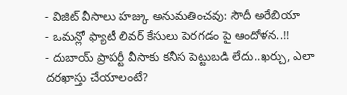- విజిట్ వీసాలు హజ్కు అనుమతించవు: సౌదీ అరేబియా
- ఒమన్లో ఫ్యాటీ లివర్ కేసులు పెరగడం పై ఆందోళన..!!
- దుబాయ్ ప్రాపర్టీ వీసాకు కనీస పెట్టుబడి లేదు..ఖర్చు, ఎలా దరఖాస్తు చేయాలంటే?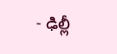- ఢిల్లీ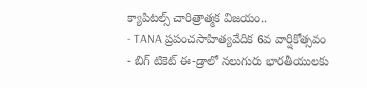క్యాపిటల్స్ చారిత్రాత్మక విజయం..
- TANA ప్రపంచసాహిత్యవేదిక 6వ వార్షికోత్సవం
- బిగ్ టికెట్ ఈ-డ్రాలో నలుగురు భారతీయులకు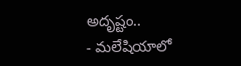అదృష్టం..
- మలేషియాలో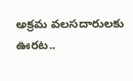అక్రమ వలసదారులకు ఊరట..